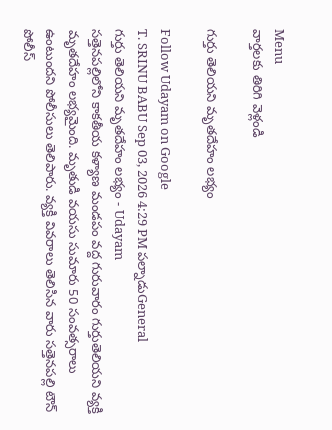Menu
వార్తలకు తిరిగి వెళ్లండి

గుర్తు తెలియని మృతదేహం లభ్యం

Follow Udayam on Google
T. SRINU BABU Sep 03, 2026 4:29 PM పల్నాడుGeneral
గుర్తు తెలియని మృతదేహం లభ్యం - Udayam
సత్తెనపల్లిలోని కాకతీయ కళ్యాణ మండపం వద్ద గురువారం గుర్తుతెలియని వ్యక్తి మృతదేహం లభ్యమైంది. మృతుడి వయసు సుమారు 50 సంవత్సరాలు ఉంటుందని పోలీసులు తెలిపారు. వ్యక్తి వివరాలు తెలిసిన వారు సత్తెనపల్లి టౌన్ పోలీస్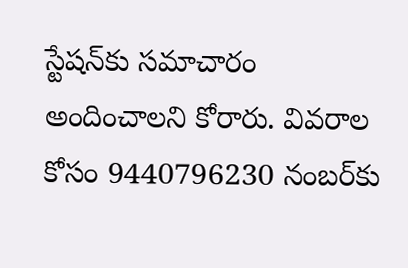స్టేషన్‌కు సమాచారం అందించాలని కోరారు. వివరాల కోసం 9440796230 నంబర్‌కు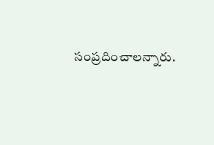సంప్రదించాలన్నారు.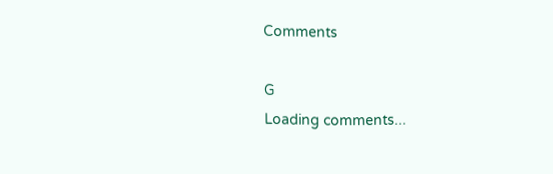Comments

G
Loading comments...